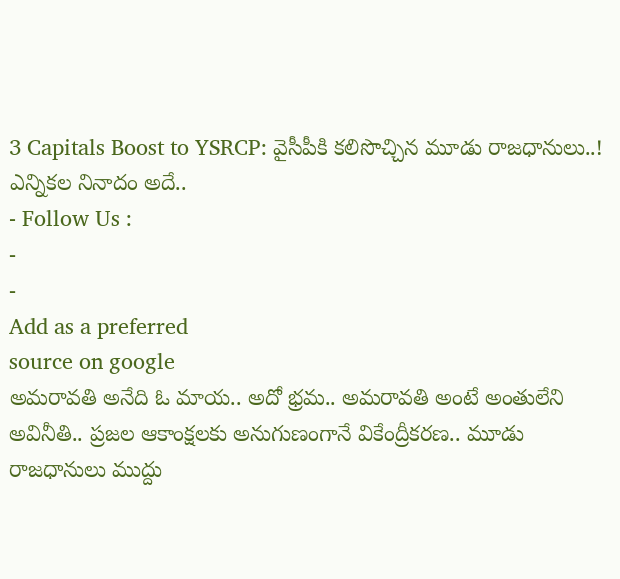3 Capitals Boost to YSRCP: వైసీపీకి కలిసొచ్చిన మూడు రాజధానులు..! ఎన్నికల నినాదం అదే..
- Follow Us :
-
-
Add as a preferred
source on google
అమరావతి అనేది ఓ మాయ.. అదో భ్రమ.. అమరావతి అంటే అంతులేని అవినీతి.. ప్రజల ఆకాంక్షలకు అనుగుణంగానే వికేంద్రీకరణ.. మూడు రాజధానులు ముద్దు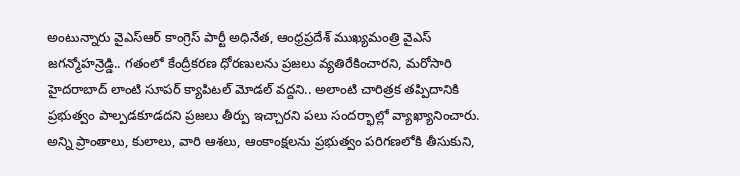అంటున్నారు వైఎస్ఆర్ కాంగ్రెస్ పార్టీ అధినేత, ఆంధ్రప్రదేశ్ ముఖ్యమంత్రి వైఎస్ జగన్మోహన్రెడ్డి.. గతంలో కేంద్రీకరణ ధోరణులను ప్రజలు వ్యతిరేకించారని, మరోసారి హైదరాబాద్ లాంటి సూపర్ క్యాపిటల్ మోడల్ వద్దని.. అలాంటి చారిత్రక తప్పిదానికి ప్రభుత్వం పాల్పడకూడదని ప్రజలు తీర్పు ఇచ్చారని పలు సందర్భాల్లో వ్యాఖ్యానించారు. అన్ని ప్రాంతాలు, కులాలు, వారి ఆశలు, ఆంకాంక్షలను ప్రభుత్వం పరిగణలోకి తీసుకుని,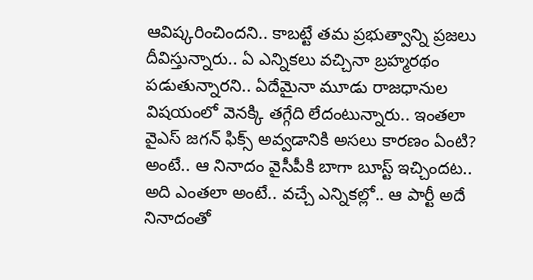ఆవిష్కరించిందని.. కాబట్టే తమ ప్రభుత్వాన్ని ప్రజలు దీవిస్తున్నారు.. ఏ ఎన్నికలు వచ్చినా బ్రహ్మరథం పడుతున్నారని.. ఏదేమైనా మూడు రాజధానుల విషయంలో వెనక్కి తగ్గేది లేదంటున్నారు.. ఇంతలా వైఎస్ జగన్ ఫిక్స్ అవ్వడానికి అసలు కారణం ఏంటి? అంటే.. ఆ నినాదం వైసీపీకి బాగా బూస్ట్ ఇచ్చిందట.. అది ఎంతలా అంటే.. వచ్చే ఎన్నికల్లో.. ఆ పార్టీ అదే నినాదంతో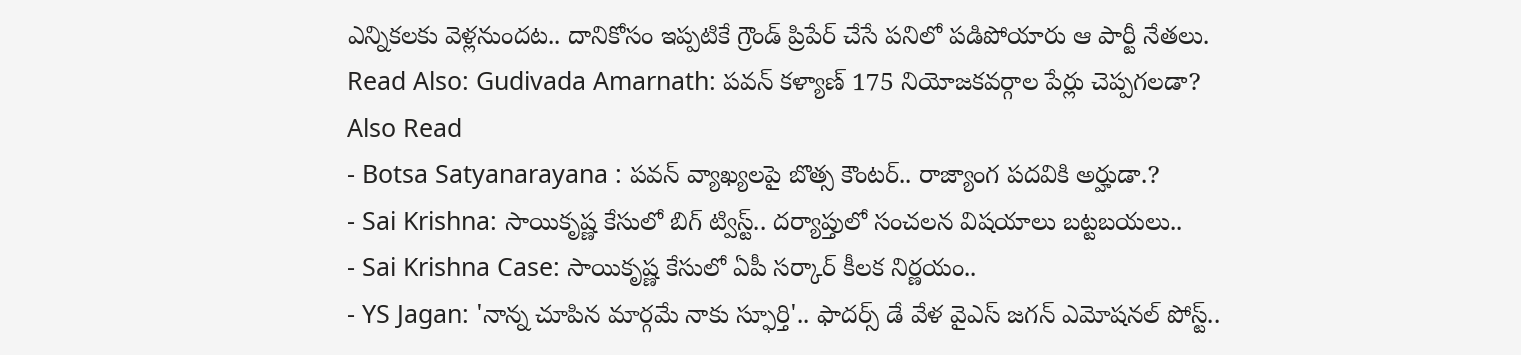ఎన్నికలకు వెళ్లనుందట.. దానికోసం ఇప్పటికే గ్రౌండ్ ప్రిపేర్ చేసే పనిలో పడిపోయారు ఆ పార్టీ నేతలు.
Read Also: Gudivada Amarnath: పవన్ కళ్యాణ్ 175 నియోజకవర్గాల పేర్లు చెప్పగలడా?
Also Read
- Botsa Satyanarayana : పవన్ వ్యాఖ్యలపై బొత్స కౌంటర్.. రాజ్యాంగ పదవికి అర్హుడా.?
- Sai Krishna: సాయికృష్ణ కేసులో బిగ్ ట్విస్ట్.. దర్యాప్తులో సంచలన విషయాలు బట్టబయలు..
- Sai Krishna Case: సాయికృష్ణ కేసులో ఏపీ సర్కార్ కీలక నిర్ణయం..
- YS Jagan: 'నాన్న చూపిన మార్గమే నాకు స్ఫూర్తి'.. ఫాదర్స్ డే వేళ వైఎస్ జగన్ ఎమోషనల్ పోస్ట్..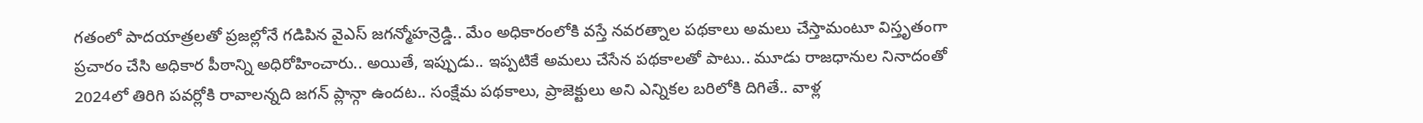గతంలో పాదయాత్రలతో ప్రజల్లోనే గడిపిన వైఎస్ జగన్మోహన్రెడ్డి.. మేం అధికారంలోకి వస్తే నవరత్నాల పథకాలు అమలు చేస్తామంటూ విస్తృతంగా ప్రచారం చేసి అధికార పీఠాన్ని అధిరోహించారు.. అయితే, ఇప్పుడు.. ఇప్పటికే అమలు చేసేన పథకాలతో పాటు.. మూడు రాజధానుల నినాదంతో 2024లో తిరిగి పవర్లోకి రావాలన్నది జగన్ ప్లాన్గా ఉందట.. సంక్షేమ పథకాలు, ప్రాజెక్టులు అని ఎన్నికల బరిలోకి దిగితే.. వాళ్ల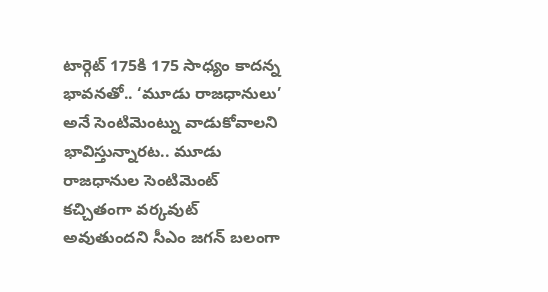టార్గెట్ 175కి 175 సాధ్యం కాదన్న భావనతో.. ‘మూడు రాజధానులు’ అనే సెంటిమెంట్ను వాడుకోవాలని భావిస్తున్నారట.. మూడు రాజధానుల సెంటిమెంట్ కచ్చితంగా వర్కవుట్ అవుతుందని సీఎం జగన్ బలంగా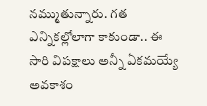నమ్ముతున్నారు. గత ఎన్నికల్లోలాగా కాకుండా.. ఈ సారి విపక్షాలు అన్నీ ఏకమయ్యే అవకాశం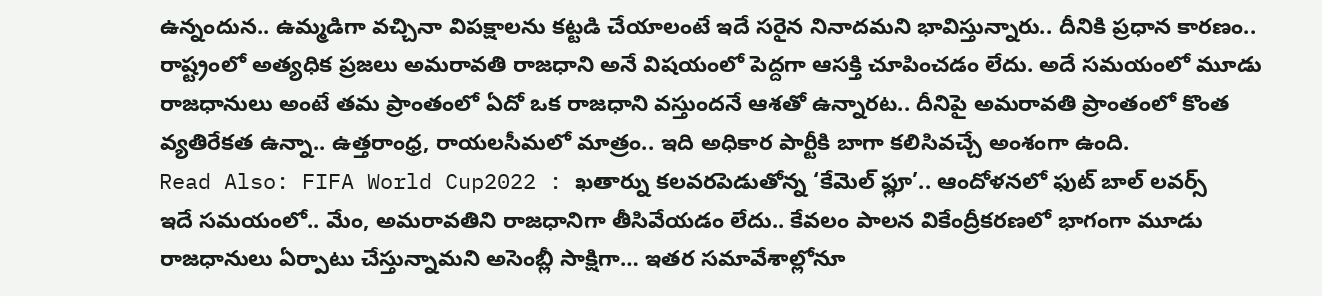ఉన్నందున.. ఉమ్మడిగా వచ్చినా విపక్షాలను కట్టడి చేయాలంటే ఇదే సరైన నినాదమని భావిస్తున్నారు.. దీనికి ప్రధాన కారణం.. రాష్ట్రంలో అత్యధిక ప్రజలు అమరావతి రాజధాని అనే విషయంలో పెద్దగా ఆసక్తి చూపించడం లేదు. అదే సమయంలో మూడు రాజధానులు అంటే తమ ప్రాంతంలో ఏదో ఒక రాజధాని వస్తుందనే ఆశతో ఉన్నారట.. దీనిపై అమరావతి ప్రాంతంలో కొంత వ్యతిరేకత ఉన్నా.. ఉత్తరాంధ్ర, రాయలసీమలో మాత్రం.. ఇది అధికార పార్టీకి బాగా కలిసివచ్చే అంశంగా ఉంది.
Read Also: FIFA World Cup2022 : ఖతార్ను కలవరపెడుతోన్న ‘కేమెల్ ఫ్లూ’.. ఆందోళనలో ఫుట్ బాల్ లవర్స్
ఇదే సమయంలో.. మేం, అమరావతిని రాజధానిగా తీసివేయడం లేదు.. కేవలం పాలన వికేంద్రీకరణలో భాగంగా మూడు రాజధానులు ఏర్పాటు చేస్తున్నామని అసెంబ్లీ సాక్షిగా… ఇతర సమావేశాల్లోనూ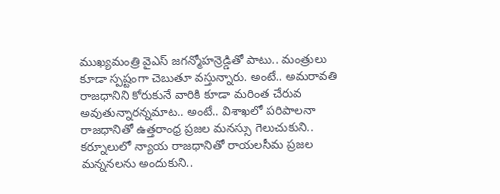ముఖ్యమంత్రి వైఎస్ జగన్మోహన్రెడ్డితో పాటు.. మంత్రులు కూడా స్పష్టంగా చెబుతూ వస్తున్నారు. అంటే.. అమరావతి రాజధానిని కోరుకునే వారికి కూడా మరింత చేరువ అవుతున్నారన్నమాట.. అంటే.. విశాఖలో పరిపాలనా రాజధానితో ఉత్తరాంధ్ర ప్రజల మనస్సు గెలుచుకుని.. కర్నూలులో న్యాయ రాజధానితో రాయలసీమ ప్రజల మన్ననలను అందుకుని..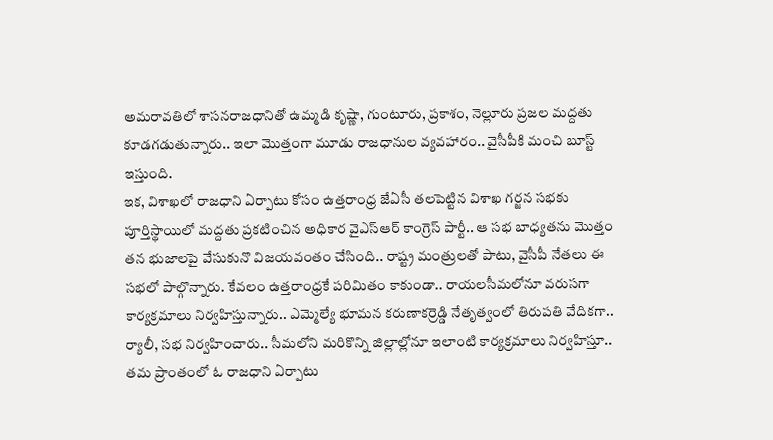అమరావతిలో శాసనరాజధానితో ఉమ్మడి కృష్ణా, గుంటూరు, ప్రకాశం, నెల్లూరు ప్రజల మద్దతు కూడగడుతున్నారు.. ఇలా మొత్తంగా మూడు రాజధానుల వ్యవహారం.. వైసీపీకి మంచి బూస్ట్ ఇస్తుంది.
ఇక, విశాఖలో రాజధాని ఏర్పాటు కోసం ఉత్తరాంధ్ర జేఏసీ తలపెట్టిన విశాఖ గర్జన సభకు పూర్తిస్థాయిలో మద్దతు ప్రకటించిన అధికార వైఎస్ఆర్ కాంగ్రెస్ పార్టీ.. ఆ సభ బాధ్యతను మొత్తం తన భుజాలపై వేసుకునొ విజయవంతం చేసింది.. రాష్ట్ర మంత్రులతో పాటు, వైసీపీ నేతలు ఈ సభలో పాల్గొన్నారు. కేవలం ఉత్తరాంధ్రకే పరిమితం కాకుండా.. రాయలసీమలోనూ వరుసగా కార్యక్రమాలు నిర్వహిస్తున్నారు.. ఎమ్మెల్యే భూమన కరుణాకర్రెడ్డి నేతృత్వంలో తిరుపతి వేదికగా.. ర్యాలీ, సభ నిర్వహించారు.. సీమలోని మరికొన్ని జిల్లాల్లోనూ ఇలాంటి కార్యక్రమాలు నిర్వహిస్తూ.. తమ ప్రాంతంలో ఓ రాజధాని ఏర్పాటు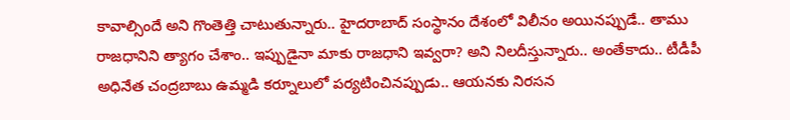కావాల్సిందే అని గొంతెత్తి చాటుతున్నారు.. హైదరాబాద్ సంస్థానం దేశంలో విలీనం అయినప్పుడే.. తాము రాజధానిని త్యాగం చేశాం.. ఇప్పుడైనా మాకు రాజధాని ఇవ్వరా? అని నిలదీస్తున్నారు.. అంతేకాదు.. టీడీపీ అధినేత చంద్రబాబు ఉమ్మడి కర్నూలులో పర్యటించినప్పుడు.. ఆయనకు నిరసన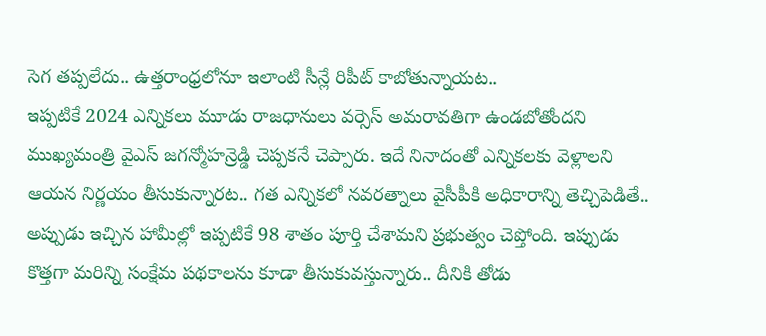సెగ తప్పలేదు.. ఉత్తరాంధ్రలోనూ ఇలాంటి సీన్లే రిపీట్ కాబోతున్నాయట..
ఇప్పటికే 2024 ఎన్నికలు మూడు రాజధానులు వర్సెస్ అమరావతిగా ఉండబోతోందని ముఖ్యమంత్రి వైఎస్ జగన్మోహన్రెడ్డి చెప్పకనే చెప్పారు. ఇదే నినాదంతో ఎన్నికలకు వెళ్లాలని ఆయన నిర్ణయం తీసుకున్నారట.. గత ఎన్నికలో నవరత్నాలు వైసీపీకి అధికారాన్ని తెచ్చిపెడితే.. అప్పుడు ఇచ్చిన హామీల్లో ఇప్పటికే 98 శాతం పూర్తి చేశామని ప్రభుత్వం చెప్తోంది. ఇప్పుడు కొత్తగా మరిన్ని సంక్షేమ పథకాలను కూడా తీసుకువస్తున్నారు.. దీనికి తోడు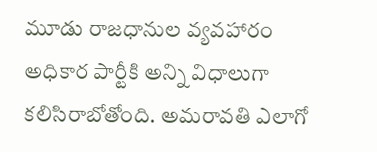మూడు రాజధానుల వ్యవహారం అధికార పార్టీకి అన్ని విధాలుగా కలిసిరాబోతోంది. అమరావతి ఎలాగో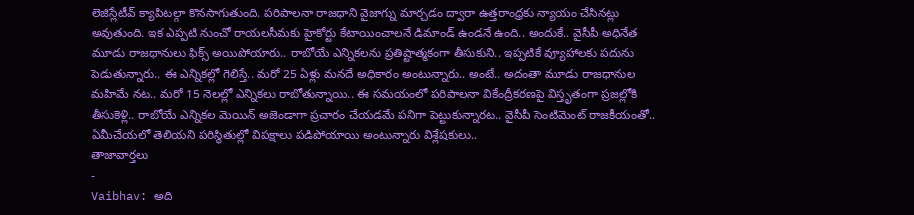లెజిస్లేటీవ్ క్యాపిటల్గా కొనసాగుతుంది. పరిపాలనా రాజధాని వైజాగ్ను మార్చడం ద్వారా ఉత్తరాంధ్రకు న్యాయం చేసినట్లు అవుతుంది. ఇక ఎప్పటి నుంచో రాయలసీమకు హైకోర్టు కేటాయించాలనే డిమాండ్ ఉండనే ఉంది.. అందుకే.. వైసీపీ అధినేత మూడు రాజధానులు ఫిక్స్ అయిపోయారు.. రాబోయే ఎన్నికలను ప్రతిష్టాత్మకంగా తీసుకుని.. ఇప్పటికే వ్యూహాలకు పదును పెడుతున్నారు.. ఈ ఎన్నికల్లో గెలిస్తే.. మరో 25 ఏళ్లు మనదే అధికారం అంటున్నారు.. అంటే.. అదంతా మూడు రాజధానుల మహిమే నట.. మరో 15 నెలల్లో ఎన్నికలు రాబోతున్నాయి.. ఈ సమయంలో పరిపాలనా వికేంద్రీకరణపై విస్తృతంగా ప్రజల్లోకి తీసుకెళ్లి.. రాబోయే ఎన్నికల మెయిన్ అజెండాగా ప్రచారం చేయడమే పనిగా పెట్టుకున్నారట.. వైసీపీ సెంటిమెంట్ రాజకీయంతో.. ఏమీచేయలో తెలియని పరిస్థితుల్లో విపక్షాలు పడిపోయాయి అంటున్నారు విశ్లేషకులు..
తాజావార్తలు
-
Vaibhav: అది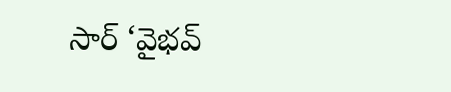సార్ ‘వైభవ్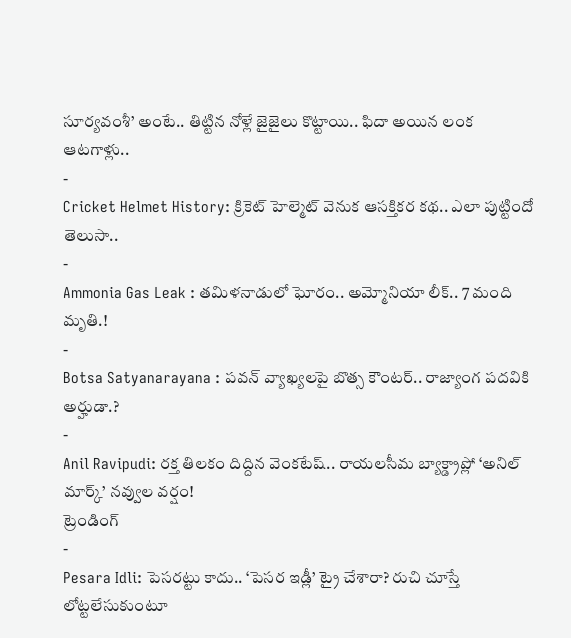సూర్యవంశీ’ అంటే.. తిట్టిన నోళ్లే జైజైలు కొట్టాయి.. ఫిదా అయిన లంక ఆటగాళ్లు..
-
Cricket Helmet History: క్రికెట్ హెల్మెట్ వెనుక ఆసక్తికర కథ.. ఎలా పుట్టిందో తెలుసా..
-
Ammonia Gas Leak : తమిళనాడులో ఘోరం.. అమ్మోనియా లీక్.. 7 మంది మృతి.!
-
Botsa Satyanarayana : పవన్ వ్యాఖ్యలపై బొత్స కౌంటర్.. రాజ్యాంగ పదవికి అర్హుడా.?
-
Anil Ravipudi: రక్త తిలకం దిద్దిన వెంకటేష్.. రాయలసీమ బ్యాక్డ్రాప్లో ‘అనిల్ మార్క్’ నవ్వుల వర్షం!
ట్రెండింగ్
-
Pesara Idli: పెసరట్టు కాదు.. ‘పెసర ఇడ్లీ’ ట్రై చేశారా? రుచి చూస్తే లోట్టలేసుకుంటూ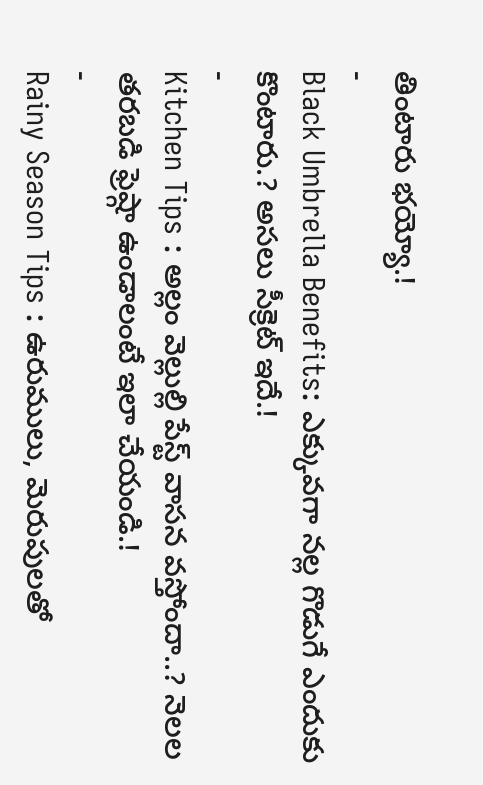తింటారు భయ్యో.!
-
Black Umbrella Benefits: ఎక్కువగా నల్ల గొడుగే ఎందుకు కొంటారు.? అసలు సీక్రెట్ ఇదే.!
-
Kitchen Tips : అల్లం వెల్లుల్లి పేస్ట్ వాసన వస్తోందా..? నెలల తరబడి ఫ్రెష్గా ఉండాలంటే ఇలా చేయండి.!
-
Rainy Season Tips : ఉరుములు, మెరుపులతో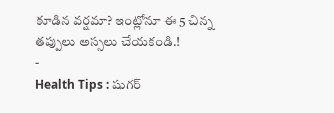కూడిన వర్షమా? ఇంట్లోనూ ఈ 5 చిన్న తప్పులు అస్సలు చేయకండి.!
-
Health Tips : షుగర్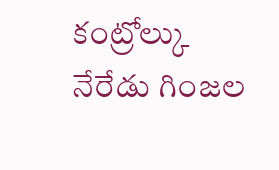కంట్రోల్కు నేరేడు గింజల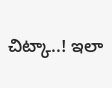చిట్కా..! ఇలా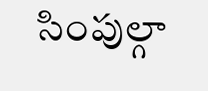సింపుల్గా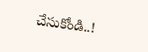చేసుకోండి..!